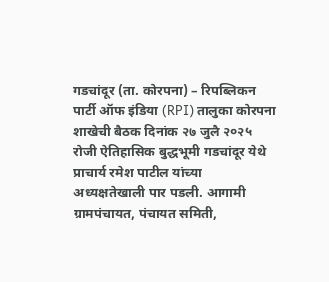गडचांदूर (ता. कोरपना) – रिपब्लिकन पार्टी ऑफ इंडिया (RPI) तालुका कोरपना शाखेची बैठक दिनांक २७ जुलै २०२५ रोजी ऐतिहासिक बुद्धभूमी गडचांदूर येथे प्राचार्य रमेश पाटील यांच्या अध्यक्षतेखाली पार पडली. आगामी ग्रामपंचायत, पंचायत समिती,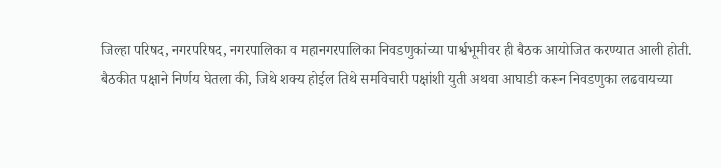जिल्हा परिषद, नगरपरिषद, नगरपालिका व महानगरपालिका निवडणुकांच्या पार्श्वभूमीवर ही बैठक आयोजित करण्यात आली होती.
बैठकीत पक्षाने निर्णय घेतला की, जिथे शक्य होईल तिथे समविचारी पक्षांशी युती अथवा आघाडी करून निवडणुका लढवायच्या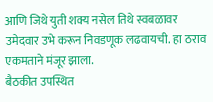आणि जिथे युती शक्य नसेल तिथे स्वबळावर उमेदवार उभे करून निवडणूक लढवायची. हा ठराव एकमताने मंजूर झाला.
बैठकीत उपस्थित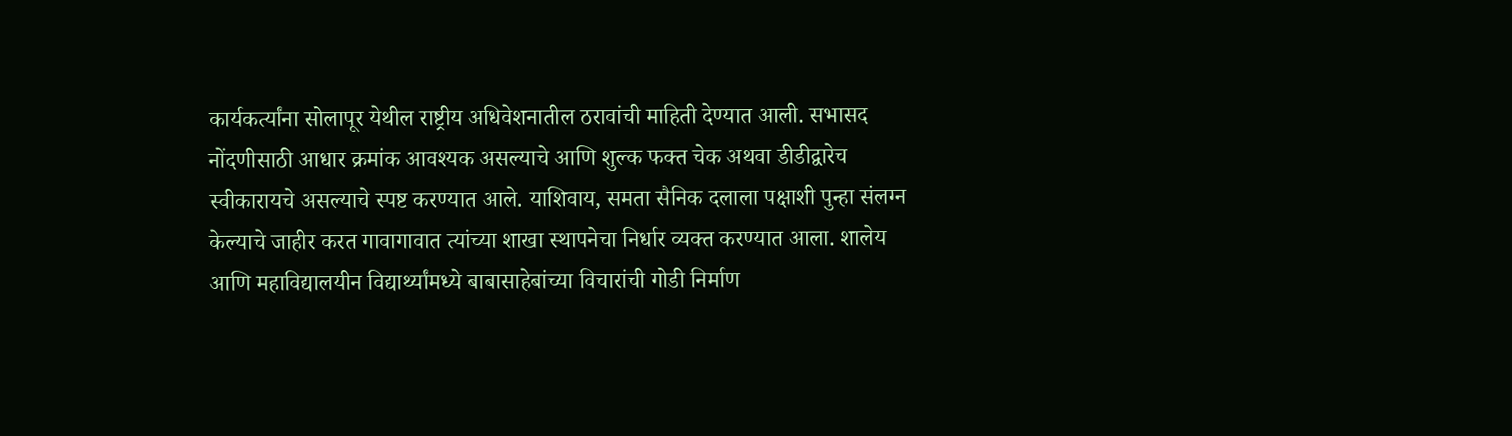कार्यकर्त्यांना सोलापूर येथील राष्ट्रीय अधिवेशनातील ठरावांची माहिती देण्यात आली. सभासद नोंदणीसाठी आधार क्रमांक आवश्यक असल्याचे आणि शुल्क फक्त चेक अथवा डीडीद्वारेच स्वीकारायचे असल्याचे स्पष्ट करण्यात आले. याशिवाय, समता सैनिक दलाला पक्षाशी पुन्हा संलग्न केल्याचे जाहीर करत गावागावात त्यांच्या शाखा स्थापनेचा निर्धार व्यक्त करण्यात आला. शालेय आणि महाविद्यालयीन विद्यार्थ्यांमध्ये बाबासाहेबांच्या विचारांची गोडी निर्माण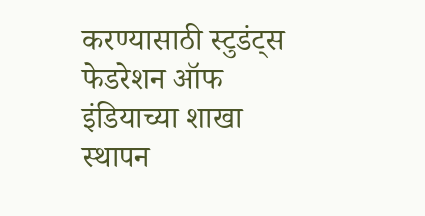करण्यासाठी स्टुडंट्स फेडरेशन ऑफ इंडियाच्या शाखा स्थापन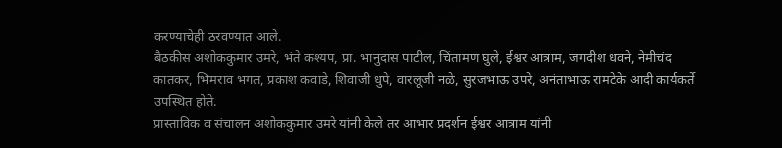करण्याचेही ठरवण्यात आले.
बैठकीस अशोककुमार उमरे, भंते कश्यप, प्रा. भानुदास पाटील, चिंतामण घुले, ईश्वर आत्राम, जगदीश धवने, नेमीचंद कातकर, भिमराव भगत, प्रकाश कवाडे, शिवाजी धुपे, वारलूजी नळे, सुरजभाऊ उपरे, अनंताभाऊ रामटेके आदी कार्यकर्ते उपस्थित होते.
प्रास्ताविक व संचालन अशोककुमार उमरे यांनी केले तर आभार प्रदर्शन ईश्वर आत्राम यांनी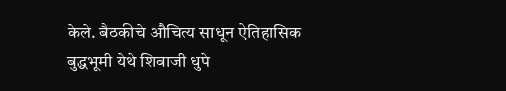केले. बैठकीचे औचित्य साधून ऐतिहासिक बुद्धभूमी येथे शिवाजी धुपे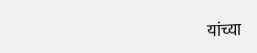यांच्या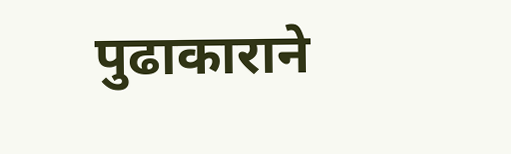पुढाकाराने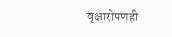वृक्षारोपणही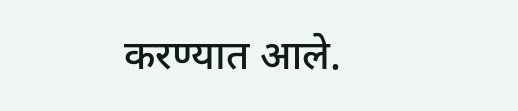करण्यात आले.